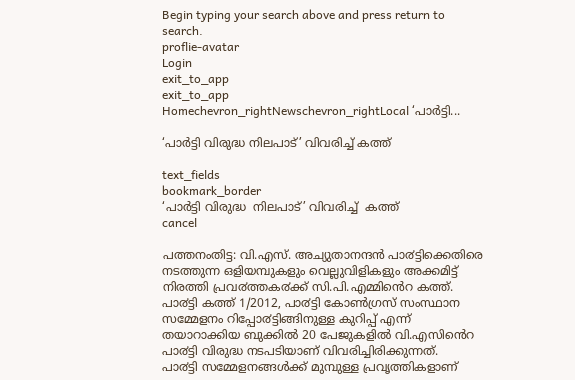Begin typing your search above and press return to search.
proflie-avatar
Login
exit_to_app
exit_to_app
Homechevron_rightNewschevron_rightLocal ‘പാര്‍ട്ടി...

‘പാര്‍ട്ടി വിരുദ്ധ നിലപാട്’ വിവരിച്ച് കത്ത്

text_fields
bookmark_border
‘പാര്‍ട്ടി വിരുദ്ധ  നിലപാട്’ വിവരിച്ച്  കത്ത്
cancel

പത്തനംതിട്ട: വി.എസ്. അച്യുതാനന്ദൻ പാ൪ട്ടിക്കെതിരെ നടത്തുന്ന ഒളിയമ്പുകളും വെല്ലുവിളികളും അക്കമിട്ട് നിരത്തി പ്രവ൪ത്തക൪ക്ക് സി.പി.എമ്മിൻെറ കത്ത്. പാ൪ട്ടി കത്ത് 1/2012, പാ൪ട്ടി കോൺഗ്രസ് സംസ്ഥാന സമ്മേളനം റിപ്പോ൪ട്ടിങ്ങിനുള്ള കുറിപ്പ് എന്ന് തയാറാക്കിയ ബുക്കിൽ 20 പേജുകളിൽ വി.എസിൻെറ പാ൪ട്ടി വിരുദ്ധ നടപടിയാണ് വിവരിച്ചിരിക്കുന്നത്.
പാ൪ട്ടി സമ്മേളനങ്ങൾക്ക് മുമ്പുള്ള പ്രവൃത്തികളാണ്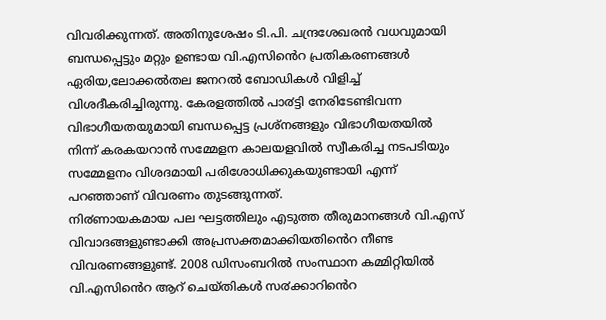വിവരിക്കുന്നത്. അതിനുശേഷം ടി.പി. ചന്ദ്രശേഖരൻ വധവുമായി ബന്ധപ്പെട്ടും മറ്റും ഉണ്ടായ വി.എസിൻെറ പ്രതികരണങ്ങൾ ഏരിയ,ലോക്കൽതല ജനറൽ ബോഡികൾ വിളിച്ച് വിശദീകരിച്ചിരുന്നു. കേരളത്തിൽ പാ൪ട്ടി നേരിടേണ്ടിവന്ന വിഭാഗീയതയുമായി ബന്ധപ്പെട്ട പ്രശ്നങ്ങളും വിഭാഗീയതയിൽ നിന്ന് കരകയറാൻ സമ്മേളന കാലയളവിൽ സ്വീകരിച്ച നടപടിയും സമ്മേളനം വിശദമായി പരിശോധിക്കുകയുണ്ടായി എന്ന് പറഞ്ഞാണ് വിവരണം തുടങ്ങുന്നത്.
നി൪ണായകമായ പല ഘട്ടത്തിലും എടുത്ത തീരുമാനങ്ങൾ വി.എസ് വിവാദങ്ങളുണ്ടാക്കി അപ്രസക്തമാക്കിയതിൻെറ നീണ്ട വിവരണങ്ങളുണ്ട്. 2008 ഡിസംബറിൽ സംസ്ഥാന കമ്മിറ്റിയിൽ വി.എസിൻെറ ആറ് ചെയ്തികൾ സ൪ക്കാറിൻെറ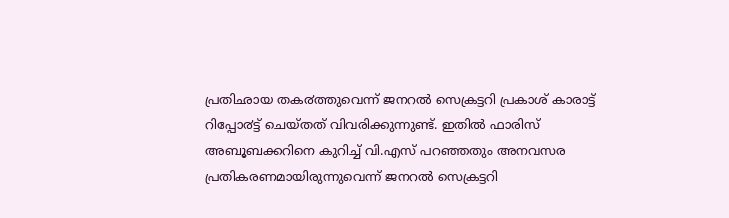പ്രതിഛായ തക൪ത്തുവെന്ന് ജനറൽ സെക്രട്ടറി പ്രകാശ് കാരാട്ട് റിപ്പോ൪ട്ട് ചെയ്തത് വിവരിക്കുന്നുണ്ട്. ഇതിൽ ഫാരിസ് അബൂബക്കറിനെ കുറിച്ച് വി.എസ് പറഞ്ഞതും അനവസര പ്രതികരണമായിരുന്നുവെന്ന് ജനറൽ സെക്രട്ടറി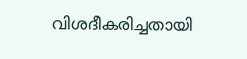വിശദീകരിച്ചതായി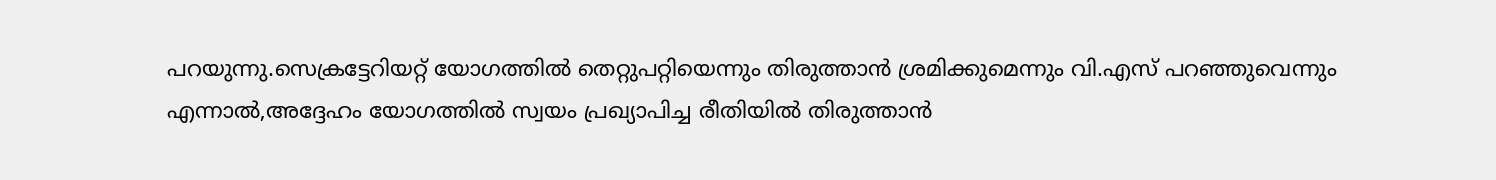പറയുന്നു.സെക്രട്ടേറിയറ്റ് യോഗത്തിൽ തെറ്റുപറ്റിയെന്നും തിരുത്താൻ ശ്രമിക്കുമെന്നും വി.എസ് പറഞ്ഞുവെന്നും എന്നാൽ,അദ്ദേഹം യോഗത്തിൽ സ്വയം പ്രഖ്യാപിച്ച രീതിയിൽ തിരുത്താൻ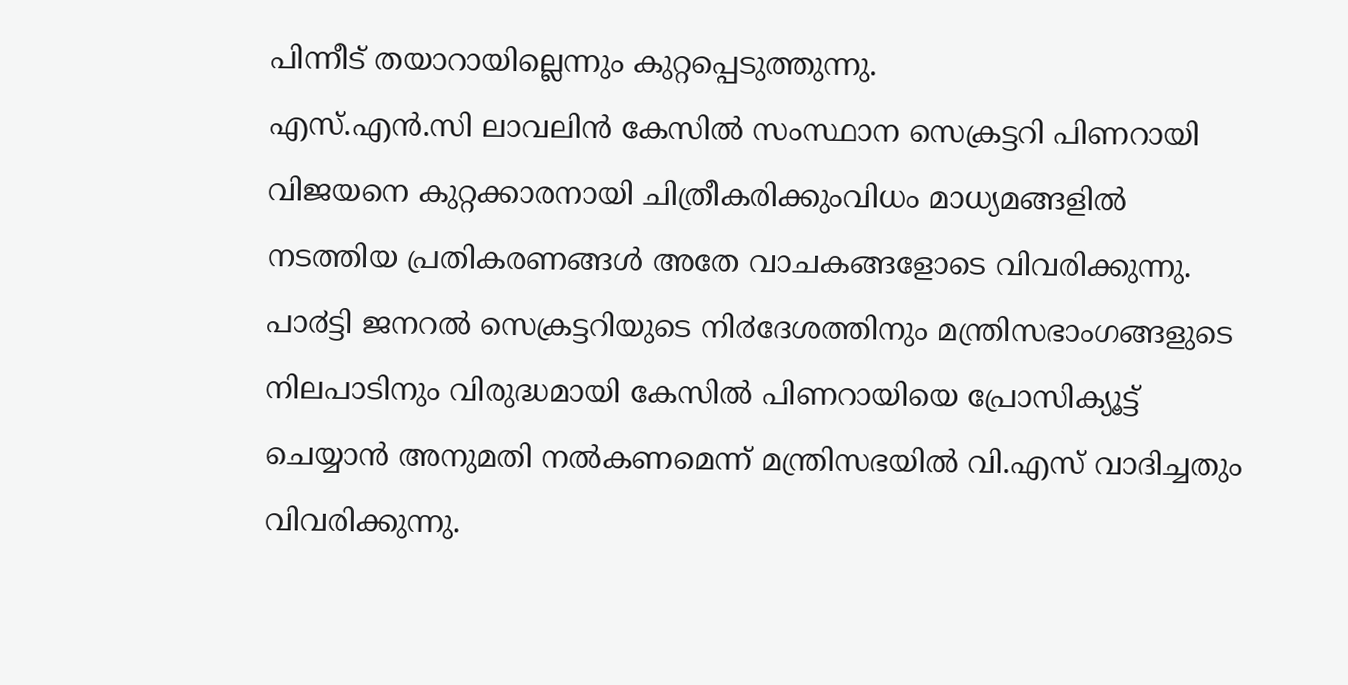പിന്നീട് തയാറായില്ലെന്നും കുറ്റപ്പെടുത്തുന്നു.
എസ്.എൻ.സി ലാവലിൻ കേസിൽ സംസ്ഥാന സെക്രട്ടറി പിണറായി വിജയനെ കുറ്റക്കാരനായി ചിത്രീകരിക്കുംവിധം മാധ്യമങ്ങളിൽ നടത്തിയ പ്രതികരണങ്ങൾ അതേ വാചകങ്ങളോടെ വിവരിക്കുന്നു. പാ൪ട്ടി ജനറൽ സെക്രട്ടറിയുടെ നി൪ദേശത്തിനും മന്ത്രിസഭാംഗങ്ങളുടെ നിലപാടിനും വിരുദ്ധമായി കേസിൽ പിണറായിയെ പ്രോസിക്യൂട്ട് ചെയ്യാൻ അനുമതി നൽകണമെന്ന് മന്ത്രിസഭയിൽ വി.എസ് വാദിച്ചതും വിവരിക്കുന്നു.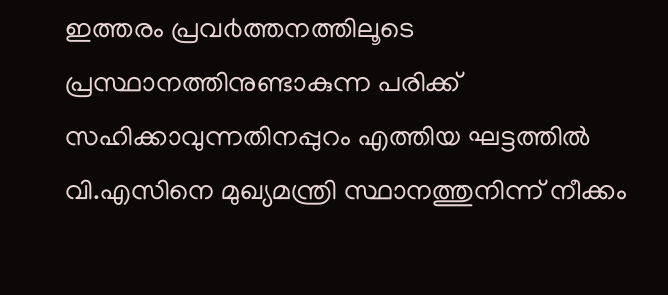ഇത്തരം പ്രവ൪ത്തനത്തിലൂടെ പ്രസ്ഥാനത്തിനുണ്ടാകുന്ന പരിക്ക് സഹിക്കാവുന്നതിനപ്പുറം എത്തിയ ഘട്ടത്തിൽ വി.എസിനെ മുഖ്യമന്ത്രി സ്ഥാനത്തുനിന്ന് നീക്കം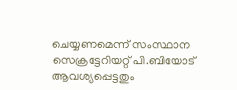ചെയ്യണമെന്ന് സംസ്ഥാന സെക്രട്ടേറിയറ്റ് പി.ബിയോട് ആവശ്യപ്പെട്ടതും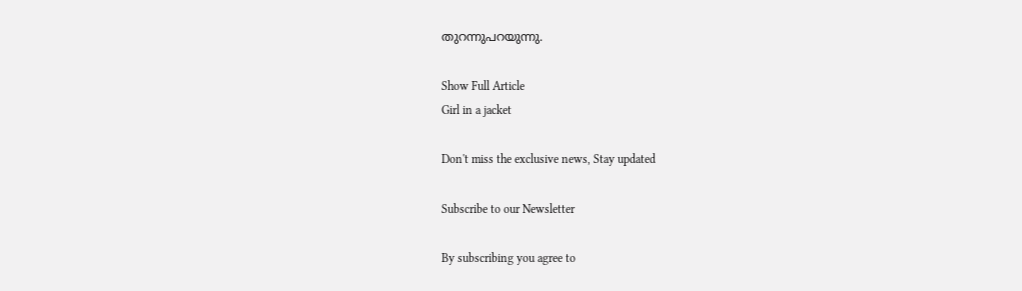തുറന്നുപറയുന്നു.

Show Full Article
Girl in a jacket

Don't miss the exclusive news, Stay updated

Subscribe to our Newsletter

By subscribing you agree to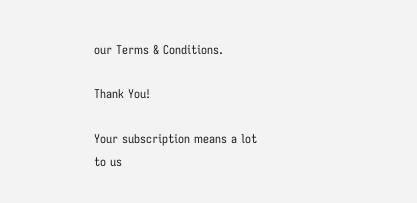our Terms & Conditions.

Thank You!

Your subscription means a lot to us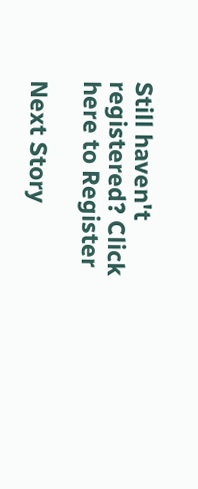Still haven't registered? Click here to Register

Next Story